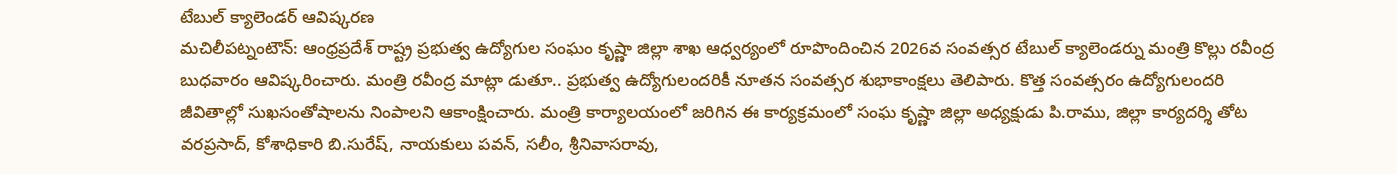టేబుల్ క్యాలెండర్ ఆవిష్కరణ
మచిలీపట్నంటౌన్: ఆంధ్రప్రదేశ్ రాష్ట్ర ప్రభుత్వ ఉద్యోగుల సంఘం కృష్ణా జిల్లా శాఖ ఆధ్వర్యంలో రూపొందించిన 2026వ సంవత్సర టేబుల్ క్యాలెండర్ను మంత్రి కొల్లు రవీంద్ర బుధవారం ఆవిష్కరించారు. మంత్రి రవీంద్ర మాట్లా డుతూ.. ప్రభుత్వ ఉద్యోగులందరికీ నూతన సంవత్సర శుభాకాంక్షలు తెలిపారు. కొత్త సంవత్సరం ఉద్యోగులందరి జీవితాల్లో సుఖసంతోషాలను నింపాలని ఆకాంక్షించారు. మంత్రి కార్యాలయంలో జరిగిన ఈ కార్యక్రమంలో సంఘ కృష్ణా జిల్లా అధ్యక్షుడు పి.రాము, జిల్లా కార్యదర్శి తోట వరప్రసాద్, కోశాధికారి బి.సురేష్, నాయకులు పవన్, సలీం, శ్రీనివాసరావు,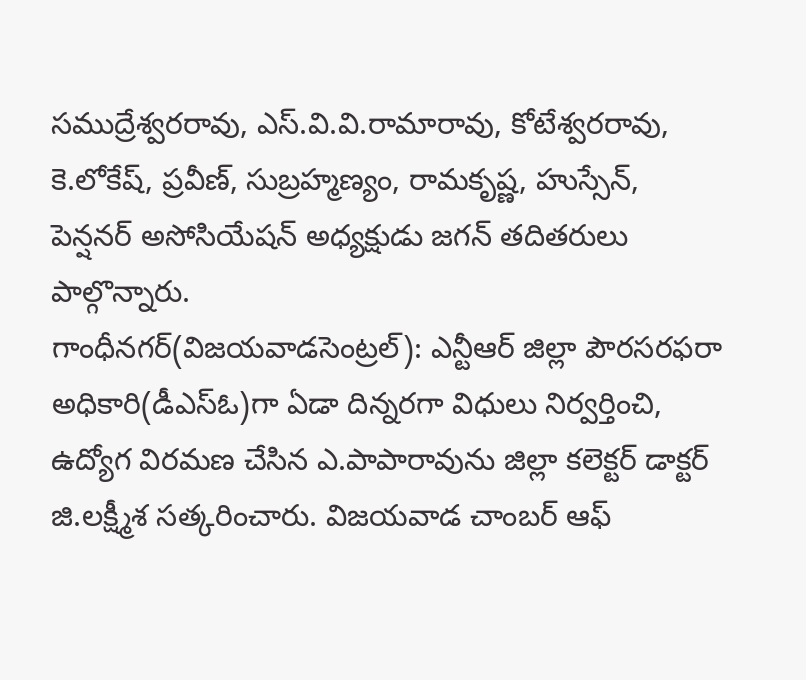సముద్రేశ్వరరావు, ఎస్.వి.వి.రామారావు, కోటేశ్వరరావు, కె.లోకేష్, ప్రవీణ్, సుబ్రహ్మణ్యం, రామకృష్ణ, హుస్సేన్, పెన్షనర్ అసోసియేషన్ అధ్యక్షుడు జగన్ తదితరులు పాల్గొన్నారు.
గాంధీనగర్(విజయవాడసెంట్రల్): ఎన్టీఆర్ జిల్లా పౌరసరఫరా అధికారి(డీఎస్ఓ)గా ఏడా దిన్నరగా విధులు నిర్వర్తించి, ఉద్యోగ విరమణ చేసిన ఎ.పాపారావును జిల్లా కలెక్టర్ డాక్టర్ జి.లక్ష్మీశ సత్కరించారు. విజయవాడ చాంబర్ ఆఫ్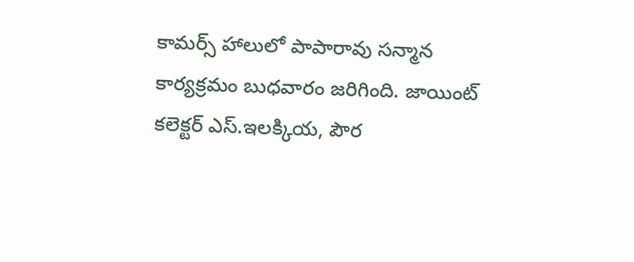కామర్స్ హాలులో పాపారావు సన్మాన కార్యక్రమం బుధవారం జరిగింది. జాయింట్ కలెక్టర్ ఎస్.ఇలక్కియ, పౌర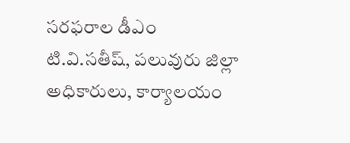సరఫరాల డీఎం టి.వి.సతీష్, పలువురు జిల్లా అధికారులు, కార్యాలయం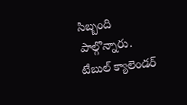సిబ్బంది పాల్గొన్నారు.
టేబుల్ క్యాలెండర్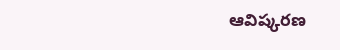ఆవిష్కరణ